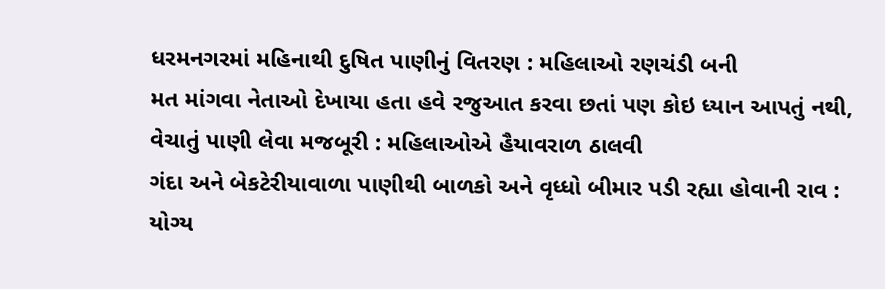ધરમનગરમાં મહિનાથી દુષિત પાણીનું વિતરણ : મહિલાઓ રણચંડી બની
મત માંગવા નેતાઓ દેખાયા હતા હવે રજુઆત કરવા છતાં પણ કોઇ ધ્યાન આપતું નથી, વેચાતું પાણી લેવા મજબૂરી : મહિલાઓએ હૈયાવરાળ ઠાલવી
ગંદા અને બેકટેરીયાવાળા પાણીથી બાળકો અને વૃધ્ધો બીમાર પડી રહ્યા હોવાની રાવ : યોગ્ય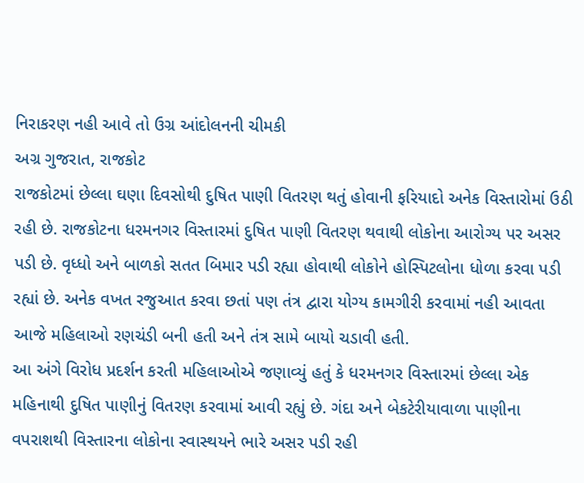નિરાકરણ નહી આવે તો ઉગ્ર આંદોલનની ચીમકી
અગ્ર ગુજરાત, રાજકોટ
રાજકોટમાં છેલ્લા ઘણા દિવસોથી દુષિત પાણી વિતરણ થતું હોવાની ફરિયાદો અનેક વિસ્તારોમાં ઉઠી રહી છે. રાજકોટના ધરમનગર વિસ્તારમાં દુષિત પાણી વિતરણ થવાથી લોકોના આરોગ્ય પર અસર પડી છે. વૃધ્ધો અને બાળકો સતત બિમાર પડી રહ્યા હોવાથી લોકોને હોસ્પિટલોના ધોળા કરવા પડી રહ્યાં છે. અનેક વખત રજુઆત કરવા છતાં પણ તંત્ર દ્વારા યોગ્ય કામગીરી કરવામાં નહી આવતા આજે મહિલાઓ રણચંડી બની હતી અને તંત્ર સામે બાયો ચડાવી હતી.
આ અંગે વિરોધ પ્રદર્શન કરતી મહિલાઓએ જણાવ્યું હતું કે ધરમનગર વિસ્તારમાં છેલ્લા એક મહિનાથી દુષિત પાણીનું વિતરણ કરવામાં આવી રહ્યું છે. ગંદા અને બેકટેરીયાવાળા પાણીના વપરાશથી વિસ્તારના લોકોના સ્વાસ્થયને ભારે અસર પડી રહી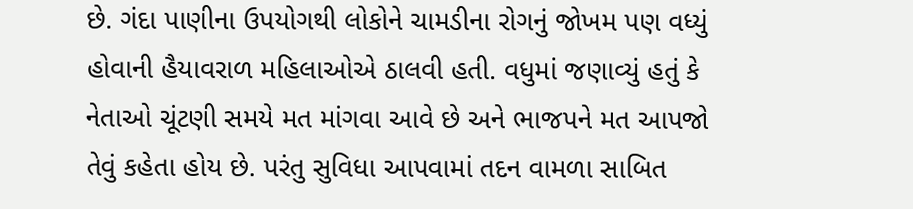છે. ગંદા પાણીના ઉપયોગથી લોકોને ચામડીના રોગનું જોખમ પણ વધ્યું હોવાની હૈયાવરાળ મહિલાઓએ ઠાલવી હતી. વધુમાં જણાવ્યું હતું કે નેતાઓ ચૂંટણી સમયે મત માંગવા આવે છે અને ભાજપને મત આપજો તેવું કહેતા હોય છે. પરંતુ સુવિધા આપવામાં તદન વામળા સાબિત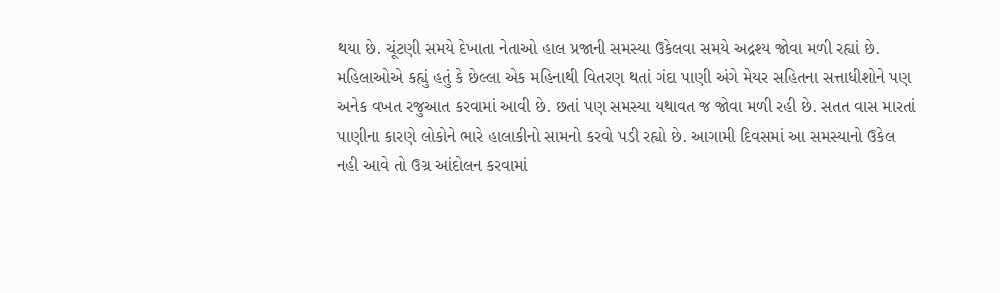થયા છે. ચૂંટણી સમયે દેખાતા નેતાઓ હાલ પ્રજાની સમસ્યા ઉકેલવા સમયે અદ્રશ્ય જોવા મળી રહ્યાં છે.
મહિલાઓએ કહ્યું હતું કે છેલ્લા એક મહિનાથી વિતરણ થતાં ગંદા પાણી અંગે મેયર સહિતના સત્તાધીશોને પણ અનેક વખત રજુઆત કરવામાં આવી છે. છતાં પણ સમસ્યા યથાવત જ જોવા મળી રહી છે. સતત વાસ મારતાં પાણીના કારણે લોકોને ભારે હાલાકીનો સામનો કરવો પડી રહ્યો છે. આગામી દિવસમાં આ સમસ્યાનો ઉકેલ નહી આવે તો ઉગ્ર આંદોલન કરવામાં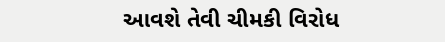આવશે તેવી ચીમકી વિરોધ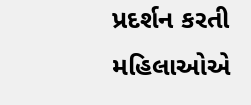પ્રદર્શન કરતી મહિલાઓએ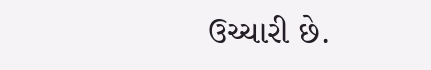ઉચ્ચારી છે.